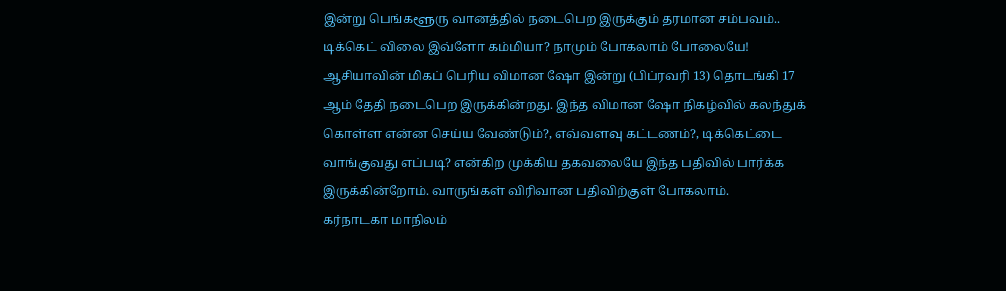இன்று பெங்களூரு வானத்தில் நடைபெற இருக்கும் தரமான சம்பவம்.. டிக்கெட் விலை இவ்ளோ கம்மியா? நாமும் போகலாம் போலையே!
ஆசியாவின் மிகப் பெரிய விமான ஷோ இன்று (பிப்ரவரி 13) தொடங்கி 17 ஆம் தேதி நடைபெற இருக்கின்றது. இந்த விமான ஷோ நிகழ்வில் கலந்துக் கொள்ள என்ன செய்ய வேண்டும்?, எவ்வளவு கட்டணம்?, டிக்கெட்டை வாங்குவது எப்படி? என்கிற முக்கிய தகவலையே இந்த பதிவில் பார்க்க இருக்கின்றோம். வாருங்கள் விரிவான பதிவிற்குள் போகலாம்.
கர்நாடகா மாநிலம்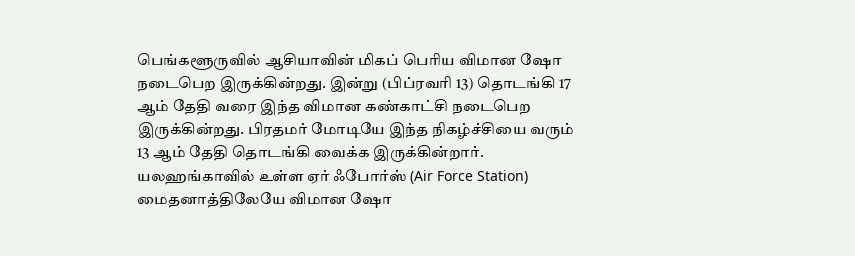பெங்களூருவில் ஆசியாவின் மிகப் பெரிய விமான ஷோ நடைபெற இருக்கின்றது. இன்று (பிப்ரவரி 13) தொடங்கி 17 ஆம் தேதி வரை இந்த விமான கண்காட்சி நடைபெற இருக்கின்றது. பிரதமர் மோடியே இந்த நிகழ்ச்சியை வரும் 13 ஆம் தேதி தொடங்கி வைக்க இருக்கின்றார். யலஹங்காவில் உள்ள ஏர் ஃபோர்ஸ் (Air Force Station) மைதனாத்திலேயே விமான ஷோ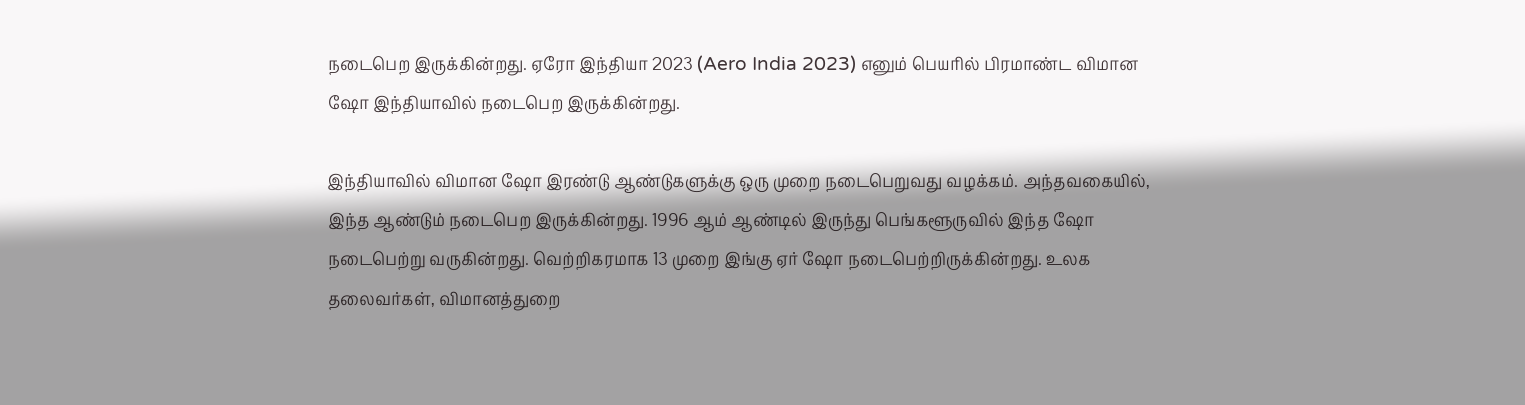நடைபெற இருக்கின்றது. ஏரோ இந்தியா 2023 (Aero India 2023) எனும் பெயரில் பிரமாண்ட விமான ஷோ இந்தியாவில் நடைபெற இருக்கின்றது.

இந்தியாவில் விமான ஷோ இரண்டு ஆண்டுகளுக்கு ஒரு முறை நடைபெறுவது வழக்கம். அந்தவகையில், இந்த ஆண்டும் நடைபெற இருக்கின்றது. 1996 ஆம் ஆண்டில் இருந்து பெங்களூருவில் இந்த ஷோ நடைபெற்று வருகின்றது. வெற்றிகரமாக 13 முறை இங்கு ஏர் ஷோ நடைபெற்றிருக்கின்றது. உலக தலைவர்கள், விமானத்துறை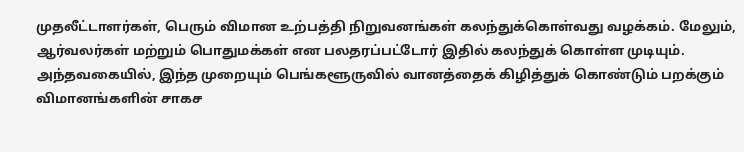முதலீட்டாளர்கள், பெரும் விமான உற்பத்தி நிறுவனங்கள் கலந்துக்கொள்வது வழக்கம். மேலும், ஆர்வலர்கள் மற்றும் பொதுமக்கள் என பலதரப்பட்டோர் இதில் கலந்துக் கொள்ள முடியும்.
அந்தவகையில், இந்த முறையும் பெங்களூருவில் வானத்தைக் கிழித்துக் கொண்டும் பறக்கும் விமானங்களின் சாகச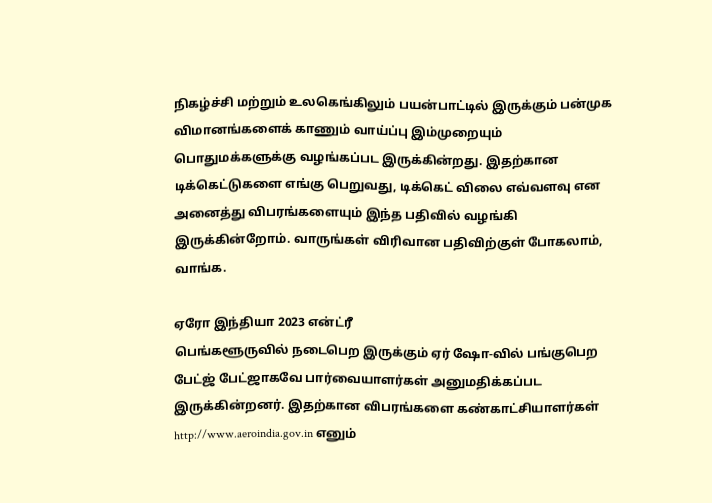நிகழ்ச்சி மற்றும் உலகெங்கிலும் பயன்பாட்டில் இருக்கும் பன்முக விமானங்களைக் காணும் வாய்ப்பு இம்முறையும் பொதுமக்களுக்கு வழங்கப்பட இருக்கின்றது. இதற்கான டிக்கெட்டுகளை எங்கு பெறுவது, டிக்கெட் விலை எவ்வளவு என அனைத்து விபரங்களையும் இந்த பதிவில் வழங்கி இருக்கின்றோம். வாருங்கள் விரிவான பதிவிற்குள் போகலாம், வாங்க.

ஏரோ இந்தியா 2023 என்ட்ரீ
பெங்களூருவில் நடைபெற இருக்கும் ஏர் ஷோ-வில் பங்குபெற பேட்ஜ் பேட்ஜாகவே பார்வையாளர்கள் அனுமதிக்கப்பட இருக்கின்றனர். இதற்கான விபரங்களை கண்காட்சியாளர்கள் http://www.aeroindia.gov.in எனும்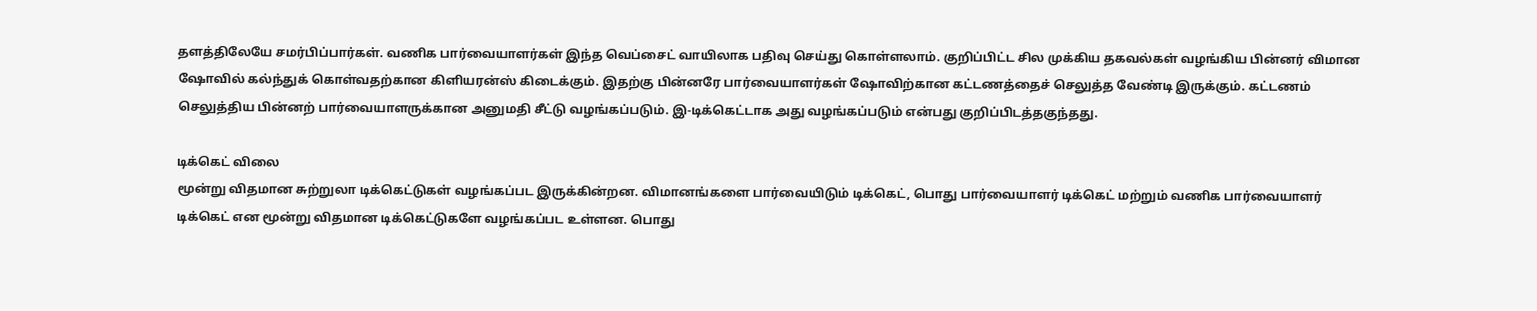தளத்திலேயே சமர்பிப்பார்கள். வணிக பார்வையாளர்கள் இந்த வெப்சைட் வாயிலாக பதிவு செய்து கொள்ளலாம். குறிப்பிட்ட சில முக்கிய தகவல்கள் வழங்கிய பின்னர் விமான ஷோவில் கல்ந்துக் கொள்வதற்கான கிளியரன்ஸ் கிடைக்கும். இதற்கு பின்னரே பார்வையாளர்கள் ஷோவிற்கான கட்டணத்தைச் செலுத்த வேண்டி இருக்கும். கட்டணம் செலுத்திய பின்னற் பார்வையாளருக்கான அனுமதி சீட்டு வழங்கப்படும். இ-டிக்கெட்டாக அது வழங்கப்படும் என்பது குறிப்பிடத்தகுந்தது.

டிக்கெட் விலை
மூன்று விதமான சுற்றுலா டிக்கெட்டுகள் வழங்கப்பட இருக்கின்றன. விமானங்களை பார்வையிடும் டிக்கெட், பொது பார்வையாளர் டிக்கெட் மற்றும் வணிக பார்வையாளர் டிக்கெட் என மூன்று விதமான டிக்கெட்டுகளே வழங்கப்பட உள்ளன. பொது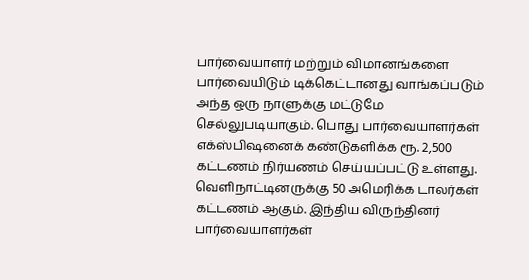பார்வையாளர் மற்றும் விமானங்களை பார்வையிடும் டிக்கெட்டானது வாங்கப்படும் அந்த ஒரு நாளுக்கு மட்டுமே செல்லுபடியாகும். பொது பார்வையாளர்கள் எக்ஸ்பிஷனைக் கண்டுகளிக்க ரூ. 2,500 கட்டணம் நிர்யணம் செய்யப்பட்டு உள்ளது.
வெளிநாட்டினருக்கு 50 அமெரிக்க டாலர்கள் கட்டணம் ஆகும். இந்திய விருந்தினர் பார்வையாளர்கள்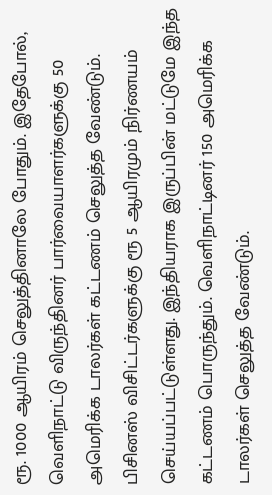ரூ. 1000 ஆயிரம் செலுத்தினாலே போதும். இதேபோல், வெளிநாட்டு விருந்தினர் பார்வையாளர்களுக்கு 50 அமெரிக்க டாலர்கள் கட்டணம் செலுத்த வேண்டும். பிசினஸ் விசிட்டர்களுக்கு ரூ 5 ஆயிரமும் நிர்ணயம் செய்யப்பட்டுள்ளது. இந்தியராக இருப்பின் மட்டுமே இந்த கட்டணம் பொருந்தும். வெளிநாட்டினர் 150 அமெரிக்க டாலர்கள் செலுத்த வேண்டும்.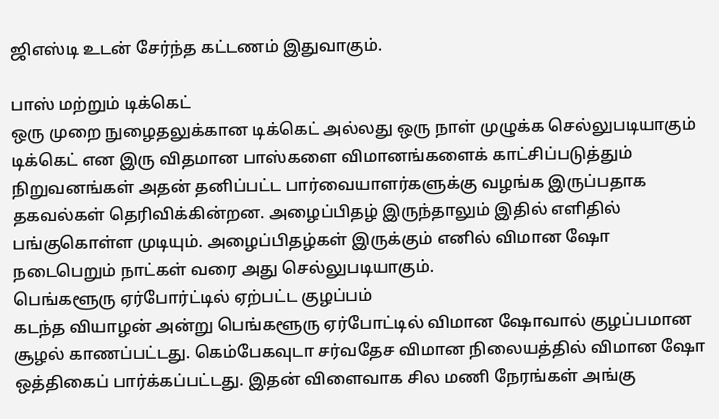ஜிஎஸ்டி உடன் சேர்ந்த கட்டணம் இதுவாகும்.

பாஸ் மற்றும் டிக்கெட்
ஒரு முறை நுழைதலுக்கான டிக்கெட் அல்லது ஒரு நாள் முழுக்க செல்லுபடியாகும் டிக்கெட் என இரு விதமான பாஸ்களை விமானங்களைக் காட்சிப்படுத்தும் நிறுவனங்கள் அதன் தனிப்பட்ட பார்வையாளர்களுக்கு வழங்க இருப்பதாக தகவல்கள் தெரிவிக்கின்றன. அழைப்பிதழ் இருந்தாலும் இதில் எளிதில் பங்குகொள்ள முடியும். அழைப்பிதழ்கள் இருக்கும் எனில் விமான ஷோ நடைபெறும் நாட்கள் வரை அது செல்லுபடியாகும்.
பெங்களூரு ஏர்போர்ட்டில் ஏற்பட்ட குழப்பம்
கடந்த வியாழன் அன்று பெங்களூரு ஏர்போட்டில் விமான ஷோவால் குழப்பமான சூழல் காணப்பட்டது. கெம்பேகவுடா சர்வதேச விமான நிலையத்தில் விமான ஷோ ஒத்திகைப் பார்க்கப்பட்டது. இதன் விளைவாக சில மணி நேரங்கள் அங்கு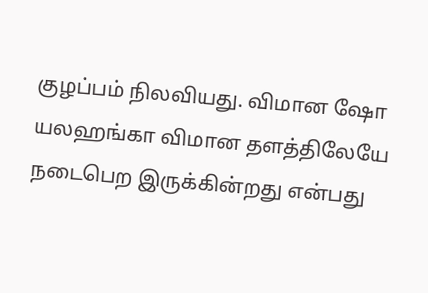குழப்பம் நிலவியது. விமான ஷோ யலஹங்கா விமான தளத்திலேயே நடைபெற இருக்கின்றது என்பது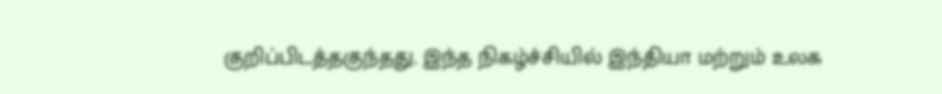குறிப்பிடத்தகுந்தது. இந்த நிகழ்ச்சியில் இந்தியா மற்றும் உலக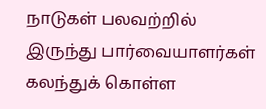நாடுகள் பலவற்றில் இருந்து பார்வையாளர்கள் கலந்துக் கொள்ள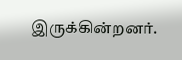இருக்கின்றனர்.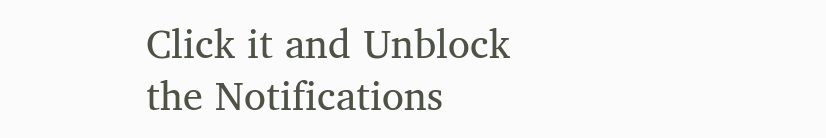Click it and Unblock the Notifications